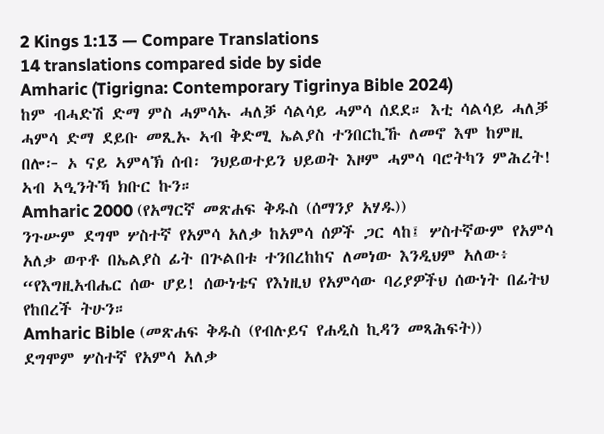2 Kings 1:13 — Compare Translations
14 translations compared side by side
Amharic (Tigrigna: Contemporary Tigrinya Bible 2024)
ከም ብሓድሽ ድማ ምስ ሓምሳኡ ሓለቓ ሳልሳይ ሓምሳ ሰደደ። እቲ ሳልሳይ ሓለቓ ሓምሳ ድማ ደይቡ መጺኡ ኣብ ቅድሚ ኤልያስ ተንበርኪኹ ለመኖ እሞ ከምዚ በሎ፦ ኦ ናይ ኣምላኽ ሰብ፡ ንህይወተይን ህይወት እዞም ሓምሳ ባሮትካን ምሕረት! ኣብ ኣዒንትኻ ክቡር ኩን።
Amharic 2000 (የአማርኛ መጽሐፍ ቅዱስ (ሰማንያ አሃዱ))
ንጉሡም ደግሞ ሦስተኛ የአምሳ አለቃ ከአምሳ ሰዎች ጋር ላከ፤ ሦስተኛውም የአምሳ አለቃ ወጥቶ በኤልያስ ፊት በጕልበቱ ተንበረከከና ለመነው እንዲህም አለው፥ “የእግዚአብሔር ሰው ሆይ! ሰውነቴና የእነዚህ የአምሳው ባሪያዎችህ ሰውነት በፊትህ የከበረች ትሁን።
Amharic Bible (መጽሐፍ ቅዱስ (የብሉይና የሐዲስ ኪዳን መጻሕፍት))
ደግሞም ሦስተኛ የአምሳ አለቃ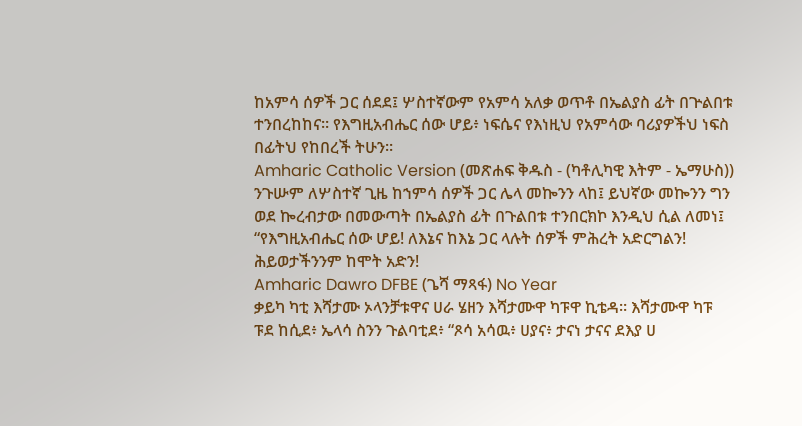ከአምሳ ሰዎች ጋር ሰደደ፤ ሦስተኛውም የአምሳ አለቃ ወጥቶ በኤልያስ ፊት በጕልበቱ ተንበረከከና። የእግዚአብሔር ሰው ሆይ፥ ነፍሴና የእነዚህ የአምሳው ባሪያዎችህ ነፍስ በፊትህ የከበረች ትሁን።
Amharic Catholic Version (መጽሐፍ ቅዱስ - (ካቶሊካዊ እትም - ኤማሁስ))
ንጉሡም ለሦስተኛ ጊዜ ከኀምሳ ሰዎች ጋር ሌላ መኰንን ላከ፤ ይህኛው መኰንን ግን ወደ ኰረብታው በመውጣት በኤልያስ ፊት በጉልበቱ ተንበርክኮ እንዲህ ሲል ለመነ፤ “የእግዚአብሔር ሰው ሆይ! ለእኔና ከእኔ ጋር ላሉት ሰዎች ምሕረት አድርግልን! ሕይወታችንንም ከሞት አድን!
Amharic Dawro DFBE (ጌሻ ማጻፋ) No Year
ቃይካ ካቲ እሻታሙ ኦላንቻቱዋና ሀራ ሄዘን እሻታሙዋ ካፑዋ ኪቴዳ። እሻታሙዋ ካፑ ፑደ ከሲደ፥ ኤላሳ ስንን ጉልባቲደ፥ “ጾሳ አሳዉ፥ ሀያና፥ ታናነ ታናና ደእያ ሀ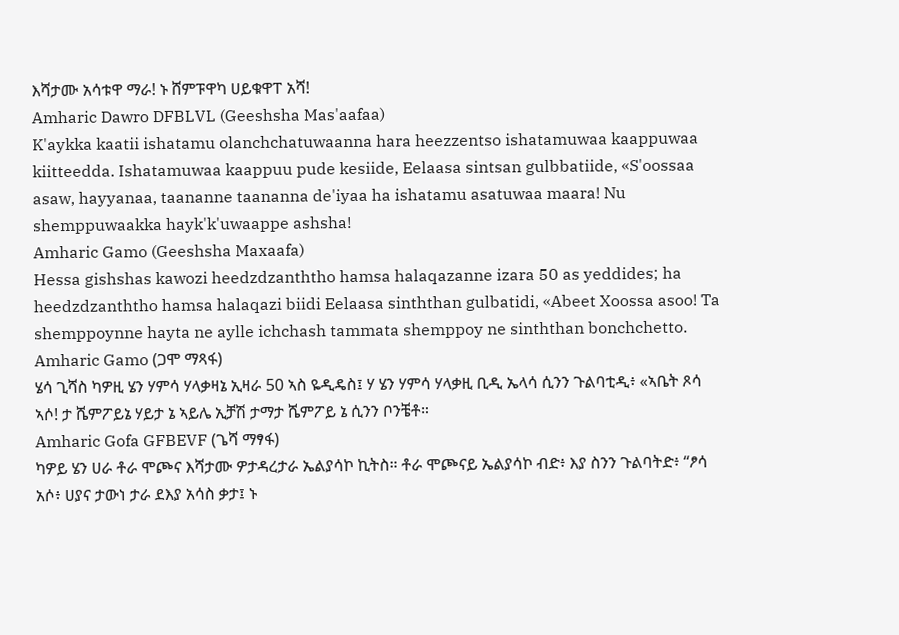እሻታሙ አሳቱዋ ማራ! ኑ ሸምፑዋካ ሀይቁዋፐ አሻ!
Amharic Dawro DFBLVL (Geeshsha Mas'aafaa)
K'aykka kaatii ishatamu olanchchatuwaanna hara heezzentso ishatamuwaa kaappuwaa kiitteedda. Ishatamuwaa kaappuu pude kesiide, Eelaasa sintsan gulbbatiide, «S'oossaa asaw, hayyanaa, taananne taananna de'iyaa ha ishatamu asatuwaa maara! Nu shemppuwaakka hayk'k'uwaappe ashsha!
Amharic Gamo (Geeshsha Maxaafa)
Hessa gishshas kawozi heedzdzanththo hamsa halaqazanne izara 50 as yeddides; ha heedzdzanththo hamsa halaqazi biidi Eelaasa sinththan gulbatidi, «Abeet Xoossa asoo! Ta shemppoynne hayta ne aylle ichchash tammata shemppoy ne sinththan bonchchetto.
Amharic Gamo (ጋሞ ማጻፋ)
ሄሳ ጊሻስ ካዎዚ ሄን ሃምሳ ሃላቃዛኔ ኢዛራ 50 ኣስ ዬዲዴስ፤ ሃ ሄን ሃምሳ ሃላቃዚ ቢዲ ኤላሳ ሲንን ጉልባቲዲ፥ «ኣቤት ጾሳ ኣሶ! ታ ሼምፖይኔ ሃይታ ኔ ኣይሌ ኢቻሽ ታማታ ሼምፖይ ኔ ሲንን ቦንቼቶ።
Amharic Gofa GFBEVF (ጌሻ ማፃፋ)
ካዎይ ሄን ሀራ ቶራ ሞጮና እሻታሙ ዎታዳረታራ ኤልያሳኮ ኪትስ። ቶራ ሞጮናይ ኤልያሳኮ ብድ፥ እያ ስንን ጉልባትድ፥ “ፆሳ አሶ፥ ሀያና ታውነ ታራ ደእያ አሳስ ቃታ፤ ኑ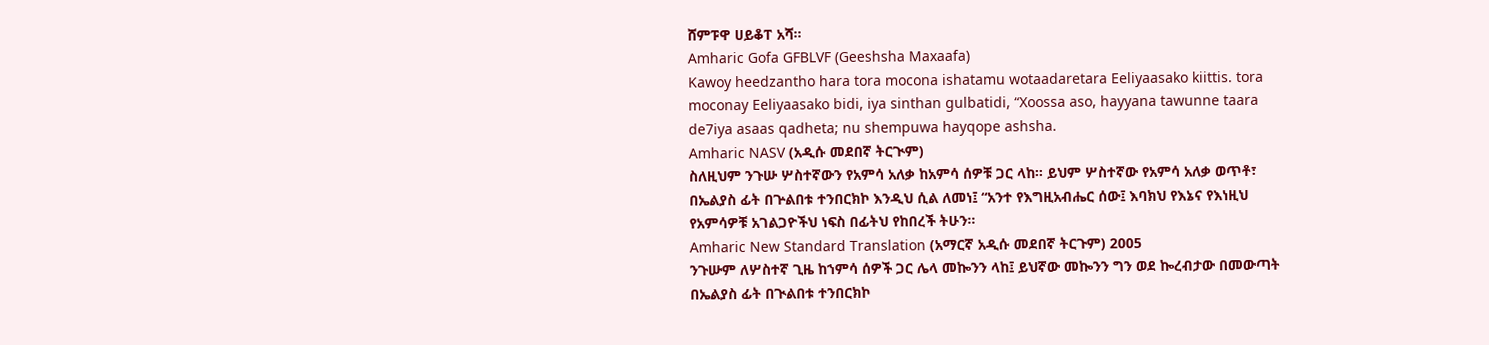ሸምፑዋ ሀይቆፐ አሻ።
Amharic Gofa GFBLVF (Geeshsha Maxaafa)
Kawoy heedzantho hara tora mocona ishatamu wotaadaretara Eeliyaasako kiittis. tora moconay Eeliyaasako bidi, iya sinthan gulbatidi, “Xoossa aso, hayyana tawunne taara de7iya asaas qadheta; nu shempuwa hayqope ashsha.
Amharic NASV (አዲሱ መደበኛ ትርጒም)
ስለዚህም ንጉሡ ሦስተኛውን የአምሳ አለቃ ከአምሳ ሰዎቹ ጋር ላከ። ይህም ሦስተኛው የአምሳ አለቃ ወጥቶ፣ በኤልያስ ፊት በጕልበቱ ተንበርክኮ እንዲህ ሲል ለመነ፤ “አንተ የእግዚአብሔር ሰው፤ እባክህ የእኔና የእነዚህ የአምሳዎቹ አገልጋዮችህ ነፍስ በፊትህ የከበረች ትሁን።
Amharic New Standard Translation (አማርኛ አዲሱ መደበኛ ትርጉም) 2005
ንጉሡም ለሦስተኛ ጊዜ ከኀምሳ ሰዎች ጋር ሌላ መኰንን ላከ፤ ይህኛው መኰንን ግን ወደ ኰረብታው በመውጣት በኤልያስ ፊት በጒልበቱ ተንበርክኮ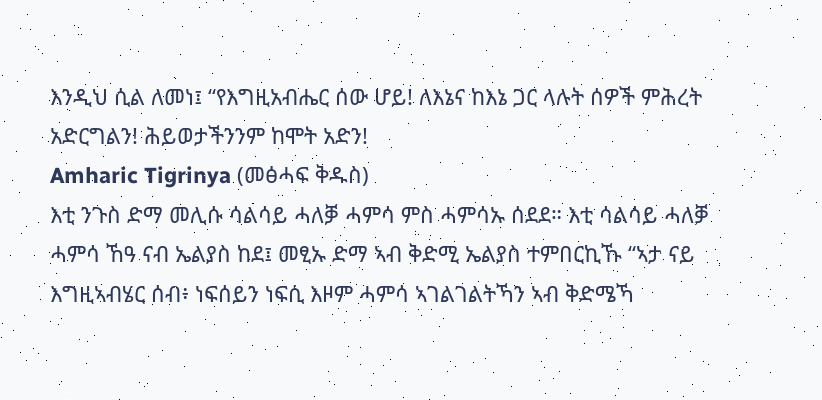እንዲህ ሲል ለመነ፤ “የእግዚአብሔር ሰው ሆይ! ለእኔና ከእኔ ጋር ላሉት ሰዎች ምሕረት አድርግልን! ሕይወታችንንም ከሞት አድን!
Amharic Tigrinya (መፅሓፍ ቅዱስ)
እቲ ንጉስ ድማ መሊሱ ሳልሳይ ሓለቓ ሓምሳ ምስ ሓምሳኡ ሰደደ። እቲ ሳልሳይ ሓለቓ ሓምሳ ኸዓ ናብ ኤልያስ ከደ፤ መፂኡ ድማ ኣብ ቅድሚ ኤልያስ ተምበርኪኹ “ኣታ ናይ እግዚኣብሄር ሰብ፥ ነፍሰይን ነፍሲ እዞም ሓምሳ ኣገልገልትኻን ኣብ ቅድሜኻ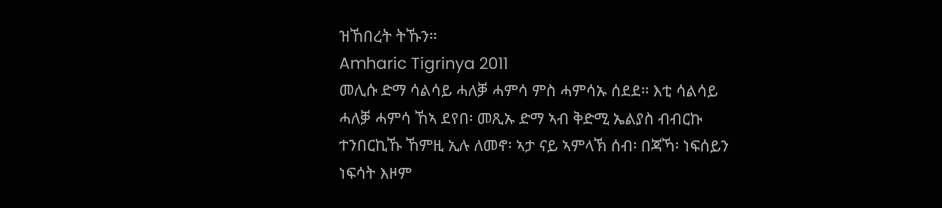ዝኸበረት ትኹን።
Amharic Tigrinya 2011
መሊሱ ድማ ሳልሳይ ሓለቓ ሓምሳ ምስ ሓምሳኡ ሰደደ። እቲ ሳልሳይ ሓለቓ ሓምሳ ኸኣ ደየበ፡ መጺኡ ድማ ኣብ ቅድሚ ኤልያስ ብብርኩ ተንበርኪኹ ኸምዚ ኢሉ ለመኖ፡ ኣታ ናይ ኣምላኽ ሰብ፡ በጃኻ፡ ነፍሰይን ነፍሳት እዞም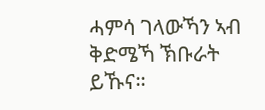ሓምሳ ገላውኻን ኣብ ቅድሜኻ ኽቡራት ይኹና።